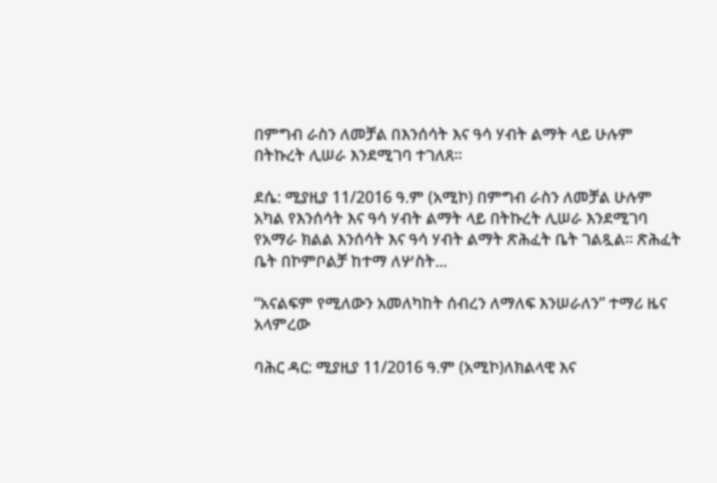በምግብ ራስን ለመቻል በእንሰሳት እና ዓሳ ሃብት ልማት ላይ ሁሉም በትኩረት ሊሠራ እንደሚገባ ተገለጸ።

ደሴ: ሚያዚያ 11/2016 ዓ.ም (አሚኮ) በምግብ ራስን ለመቻል ሁሉም አካል የእንሰሳት እና ዓሳ ሃብት ልማት ላይ በትኩረት ሊሠራ እንደሚገባ የአማራ ክልል እንሰሳት እና ዓሳ ሃብት ልማት ጽሕፈት ቤት ገልጿል። ጽሕፈት ቤት በኮምቦልቻ ከተማ ለሦስት...

“አናልፍም የሚለውን አመለካከት ሰብረን ለማለፍ እንሠራለን” ተማሪ ዜና አላምረው

ባሕር ዳር: ሚያዚያ 11/2016 ዓ.ም (አሚኮ)ለክልላዊ እና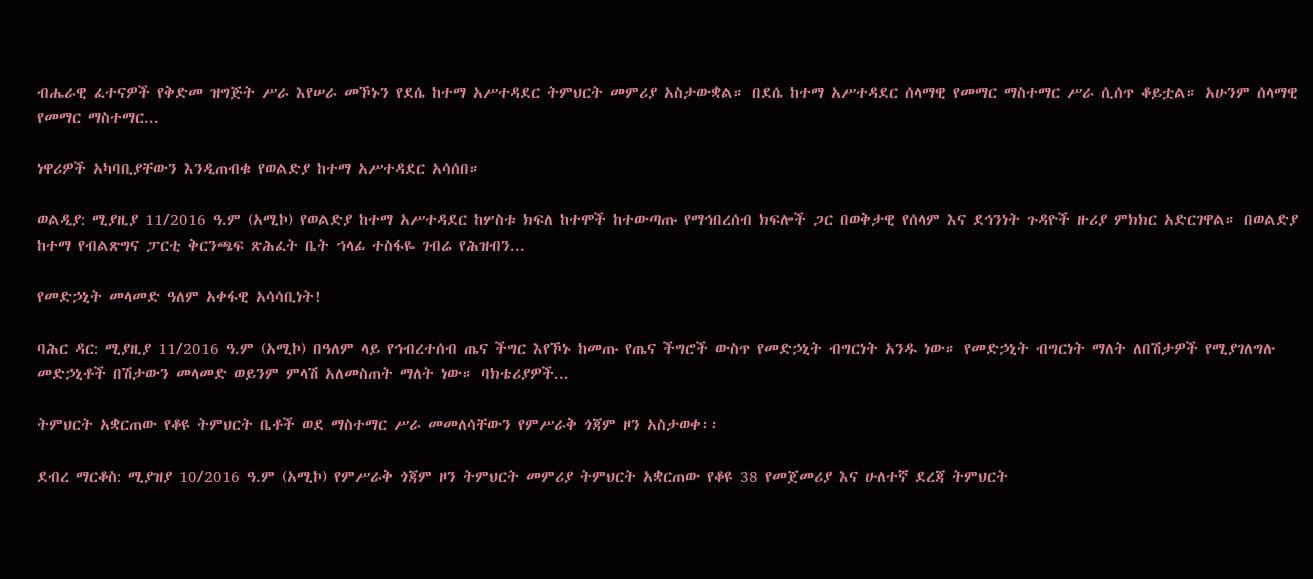ብሔራዊ ፈተናዎች የቅድመ ዝግጅት ሥራ እየሠራ መኾኑን የደሴ ከተማ አሥተዳደር ትምህርት መምሪያ አስታውቋል። በደሴ ከተማ አሥተዳደር ሰላማዊ የመማር ማስተማር ሥራ ሲሰጥ ቆይቷል። አሁንም ሰላማዊ የመማር ማስተማር...

ነዋሪዎች አካባቢያቸውን እንዲጠብቁ የወልድያ ከተማ አሥተዳደር አሳሰበ።

ወልዲያ: ሚያዚያ 11/2016 ዓ.ም (አሚኮ) የወልድያ ከተማ አሥተዳደር ከሦስቱ ክፍለ ከተሞች ከተውጣጡ የማኅበረሰብ ክፍሎች ጋር በወቅታዊ የሰላም እና ደኅንነት ጉዳዮች ዙሪያ ምክክር አድርገዋል። በወልድያ ከተማ የብልጽግና ፓርቲ ቅርንጫፍ ጽሕፈት ቤት ኀላፊ ተስፋዬ ገብሬ የሕዝብን...

የመድኃኒት መላመድ ዓለም አቀፋዊ አሳሳቢነት!

ባሕር ዳር: ሚያዚያ 11/2016 ዓ.ም (አሚኮ) በዓለም ላይ የኅብረተሰብ ጤና ችግር እየኾኑ ከመጡ የጤና ችግሮች ውስጥ የመድኃኒት ብግርነት አንዱ ነው። የመድኃኒት ብግርነት ማለት ለበሽታዎች የሚያገለግሉ መድኃኒቶች በሽታውን መላመድ ወይንም ምላሽ አለመስጠት ማለት ነው። ባክቴሪያዎች...

ትምህርት አቋርጠው የቆዩ ትምህርት ቤቶች ወደ ማስተማር ሥራ መመለሳቸውን የምሥራቅ ጎጃም ዞን አስታወቀ፡፡

ደብረ ማርቆስ: ሚያዝያ 10/2016 ዓ.ም (አሚኮ) የምሥራቅ ጎጃም ዞን ትምህርት መምሪያ ትምህርት አቋርጠው የቆዩ 38 የመጀመሪያ እና ሁለተኛ ደረጃ ትምህርት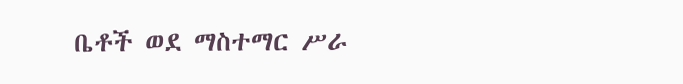ቤቶች ወደ ማስተማር ሥራ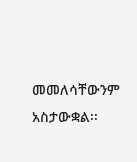መመለሳቸውንም አስታውቋል፡፡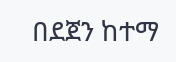በደጀን ከተማ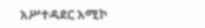አሥተዳደር አሚኮ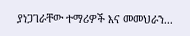ያነጋገራቸው ተማሪዎች እና መመህራን...